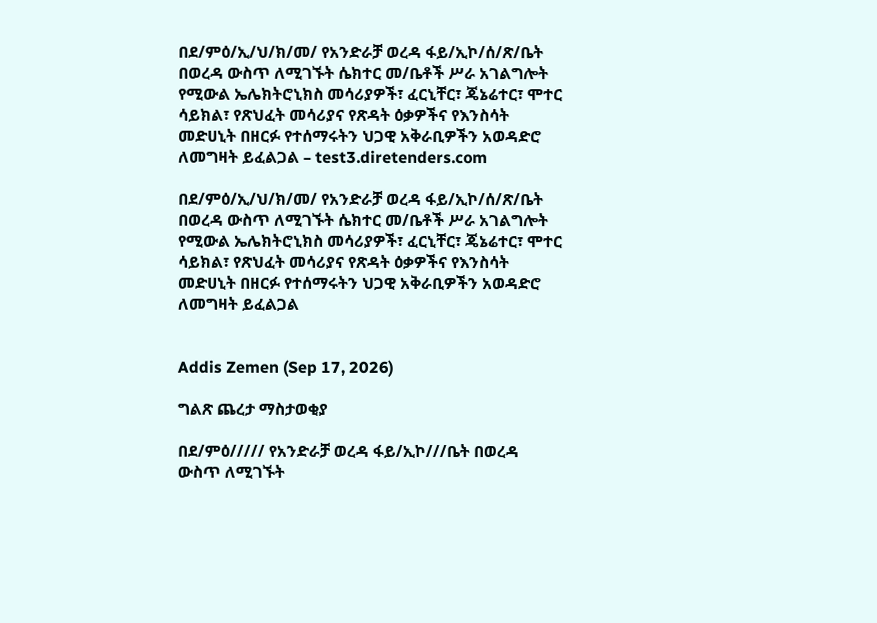በደ/ምዕ/ኢ/ህ/ክ/መ/ የአንድራቻ ወረዳ ፋይ/ኢኮ/ሰ/ጽ/ቤት በወረዳ ውስጥ ለሚገኙት ሴክተር መ/ቤቶች ሥራ አገልግሎት የሚውል ኤሌክትሮኒክስ መሳሪያዎች፣ ፈርኒቸር፣ ጄኔሬተር፣ ሞተር ሳይክል፣ የጽህፈት መሳሪያና የጽዳት ዕቃዎችና የእንስሳት መድሀኒት በዘርፉ የተሰማሩትን ህጋዊ አቅራቢዎችን አወዳድሮ ለመግዛት ይፈልጋል – test3.diretenders.com

በደ/ምዕ/ኢ/ህ/ክ/መ/ የአንድራቻ ወረዳ ፋይ/ኢኮ/ሰ/ጽ/ቤት በወረዳ ውስጥ ለሚገኙት ሴክተር መ/ቤቶች ሥራ አገልግሎት የሚውል ኤሌክትሮኒክስ መሳሪያዎች፣ ፈርኒቸር፣ ጄኔሬተር፣ ሞተር ሳይክል፣ የጽህፈት መሳሪያና የጽዳት ዕቃዎችና የእንስሳት መድሀኒት በዘርፉ የተሰማሩትን ህጋዊ አቅራቢዎችን አወዳድሮ ለመግዛት ይፈልጋል


Addis Zemen (Sep 17, 2026)

ግልጽ ጨረታ ማስታወቂያ

በደ/ምዕ///// የአንድራቻ ወረዳ ፋይ/ኢኮ///ቤት በወረዳ ውስጥ ለሚገኙት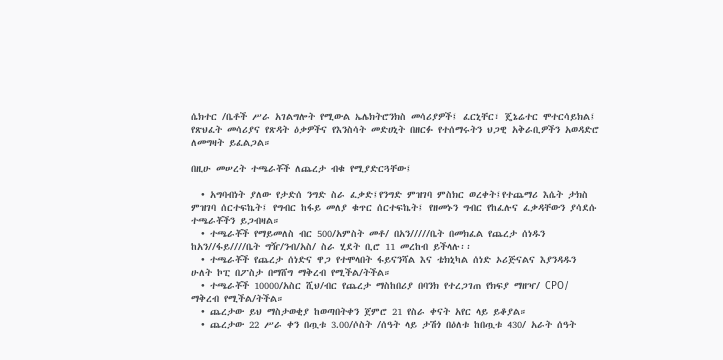ሴክተር /ቤቶች ሥራ አገልግሎት የሚውል ኤሌክትሮንክስ መሳሪያዎች፤ ፈርኒቸር፣ ጄኔሬተር ሞተርሳይክል፤ የጽህፈት መሳሪያና የጽዳት ዕቃዎችና የእንስሳት መድሀኒት በዘርፉ የተሰማሩትን ህጋዊ አቅራቢዎችን አወዳድሮ ለመግዛት ይፈልጋል።

በዚሁ መሠረት ተጫራቾች ለጨረታ ብቁ የሚያድርጓቸው፤

  • አግባብነት ያለው የታድሰ ንግድ ስራ ፈቃድ፤የንግድ ምዝገባ ምስክር ወረቀት፤የተጨማሪ እሴት ታክስ ምዝገባ ሰርተፍኬት፤ የግብር ከፋይ መለያ ቁጥር ሰርተፍኬት፤ የዘመኑን ግብር የከፈሉና ፈቃዳቸውን ያሳደሱ ተጫራቾችን ይጋብዛል።
  • ተጫራቾች የማይመለስ ብር 500/አምስት መቶ/ በአን/////ቤት በመክፈል የጨረታ ሰነዱን ከአን//ፋይ////ቤት ግዥ/ንብ/አስ/ ስራ ሂደት ቢሮ 11 መረከብ ይችላሉ፡፡
  • ተጫራቾች የጨረታ ሰነድና ዋጋ የተሞላበት ፋይናንሻል እና ቴክኒካል ሰነድ ኦሪጅናልና እያንዳዱን ሁለት ኮፒ በፖስታ በማሸግ ማቅረብ የሚችል/ትችል።
  • ተጫራቾች 10000/አስር ሺህ/ብር የጨረታ ማስከበሪያ በባንክ የተረጋገጠ የክፍያ ማዘዣ/ CPO/ ማቅረብ የሚችል/ትችል።
  • ጨረታው ይህ ማስታወቂያ ከወጣበትቀን ጀምሮ 21 የስራ ቀናት አየር ላይ ይቆያል።
  • ጨረታው 22 ሥራ ቀን በጧቱ 3.00/ሶስት /ሰዓት ላይ ታሽጎ በዕለቱ ከበጧቱ 430/ አራት ሰዓት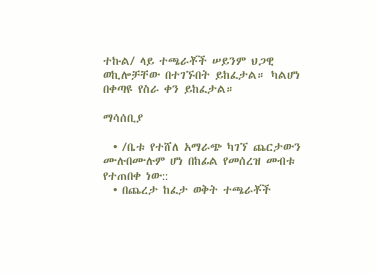ተኩል/ ላይ ተጫራቾች ሠይንም ህጋዊ ወኪሎቻቸው በተገኙበት ይከፈታል። ካልሆነ በቀጣዩ የስራ ቀን ይከፈታል።

ማሳሰቢያ

  • /ቤቱ የተሸለ አማራጭ ካገኘ ጨርታውን ሙሉበሙሉም ሆነ በከፊል የመሰረዝ መብቱ የተጠበቀ ነው::
  • በጨረታ ከፈታ ወቅት ተጫራቾች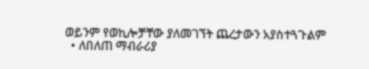ወይንም የወኪሎቻቸው ያለመገኘት ጨረታውን አያስተጓጉልም
  • ለበለጠ ማብራሪያ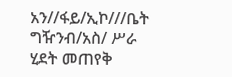አን//ፋይ/ኢኮ///ቤት ግዥንብ/አስ/ ሥራ ሂደት መጠየቅ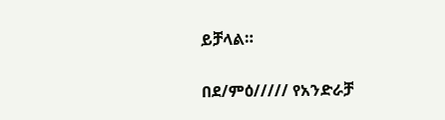ይቻላል።

በደ/ምዕ///// የአንድራቻ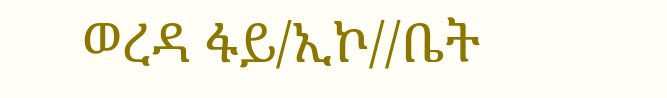ወረዳ ፋይ/ኢኮ//ቤት